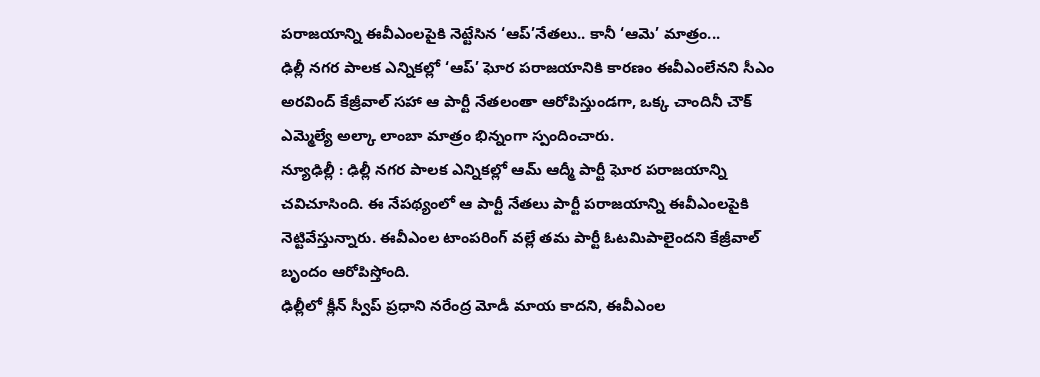పరాజయాన్ని ఈవీఎంలపైకి నెట్టేసిన ‘ఆప్’నేతలు.. కానీ ‘ఆమె’ మాత్రం...
ఢిల్లీ నగర పాలక ఎన్నికల్లో ‘ఆప్’ ఘోర పరాజయానికి కారణం ఈవీఎంలేనని సీఎం అరవింద్ కేజ్రీవాల్ సహా ఆ పార్టీ నేతలంతా ఆరోపిస్తుండగా, ఒక్క చాందినీ చౌక్ ఎమ్మెల్యే అల్కా లాంబా మాత్రం భిన్నంగా స్పందించారు.
న్యూఢిల్లీ : ఢిల్లీ నగర పాలక ఎన్నికల్లో ఆమ్ ఆద్మీ పార్టీ ఘోర పరాజయాన్ని చవిచూసింది. ఈ నేపథ్యంలో ఆ పార్టీ నేతలు పార్టీ పరాజయాన్ని ఈవీఎంలపైకి నెట్టివేస్తున్నారు. ఈవీఎంల టాంపరింగ్ వల్లే తమ పార్టీ ఓటమిపాలైందని కేజ్రీవాల్ బృందం ఆరోపిస్తోంది.
ఢిల్లీలో క్లీన్ స్వీప్ ప్రధాని నరేంద్ర మోడీ మాయ కాదని, ఈవీఎంల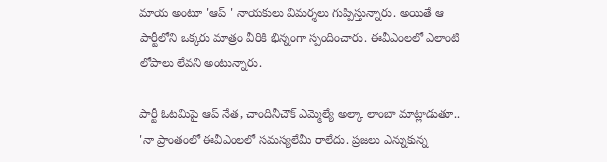మాయ అంటూ 'ఆప్ ' నాయకులు విమర్శలు గుప్పిస్తున్నారు. అయితే ఆ పార్టీలోని ఒక్కరు మాత్రం వీరికి భిన్నంగా స్పందించారు. ఈవీఎంలలో ఎలాంటి లోపాలు లేవని అంటున్నారు.

పార్టీ ఓటమిపై ఆప్ నేత, చాందినీచౌక్ ఎమ్మెల్యే అల్కా లాంబా మాట్లాడుతూ.. 'నా ప్రాంతంలో ఈవీఎంలలో సమస్యలేమీ రాలేదు. ప్రజలు ఎన్నుకున్న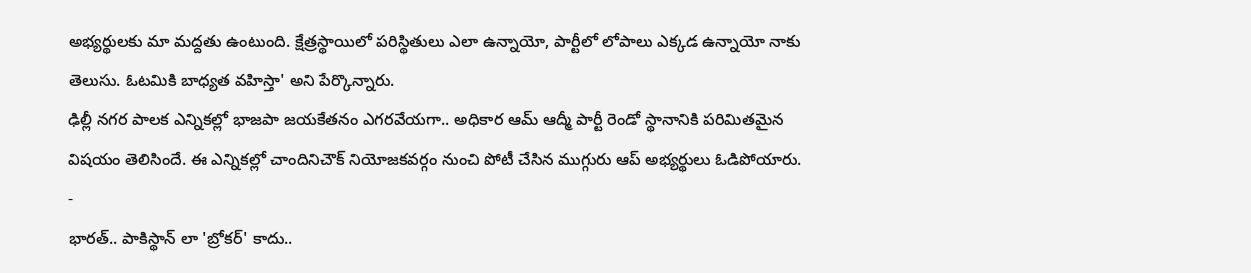అభ్యర్థులకు మా మద్దతు ఉంటుంది. క్షేత్రస్థాయిలో పరిస్థితులు ఎలా ఉన్నాయో, పార్టీలో లోపాలు ఎక్కడ ఉన్నాయో నాకు తెలుసు. ఓటమికి బాధ్యత వహిస్తా' అని పేర్కొన్నారు.
ఢిల్లీ నగర పాలక ఎన్నికల్లో భాజపా జయకేతనం ఎగరవేయగా.. అధికార ఆమ్ ఆద్మీ పార్టీ రెండో స్థానానికి పరిమితమైన విషయం తెలిసిందే. ఈ ఎన్నికల్లో చాందినిచౌక్ నియోజకవర్గం నుంచి పోటీ చేసిన ముగ్గురు ఆప్ అభ్యర్థులు ఓడిపోయారు.
-
భారత్.. పాకిస్థాన్ లా 'బ్రోకర్' కాదు..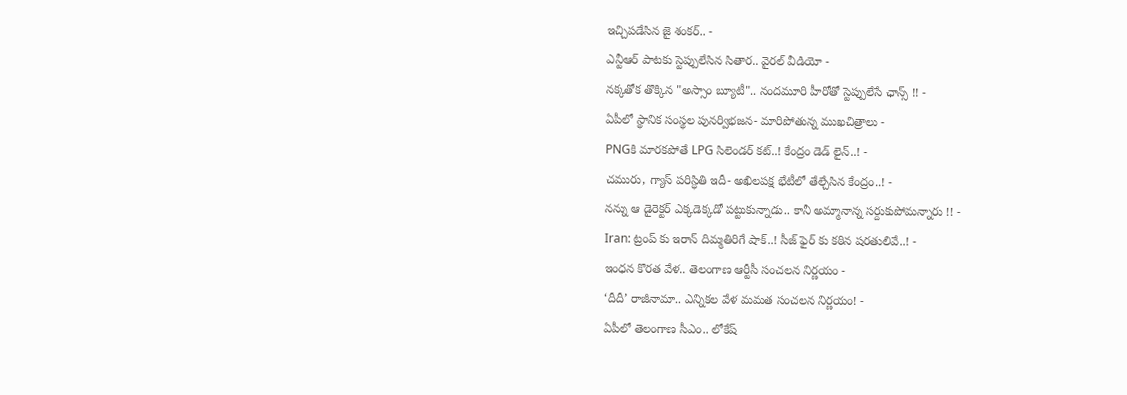ఇచ్చిపడేసిన జై శంకర్.. -
ఎన్టీఆర్ పాటకు స్టెప్పులేసిన సితార.. వైరల్ వీడియో -
నక్కతోక తొక్కిన "అస్సాం బ్యూటీ".. నందమూరి హీరోతో స్టెప్పులేసే ఛాన్స్ !! -
ఏపీలో స్థానిక సంస్థల పునర్విభజన- మారిపోతున్న ముఖచిత్రాలు -
PNGకి మారకపోతే LPG సిలెండర్ కట్..! కేంద్రం డెడ్ లైన్..! -
చమురు, గ్యాస్ పరిస్ధితి ఇదీ- అఖిలపక్ష భేటీలో తేల్చేసిన కేంద్రం..! -
నన్ను ఆ డైరెక్టర్ ఎక్కడెక్కడో పట్టుకున్నాడు.. కానీ అమ్మానాన్న సర్దుకుపోమన్నారు !! -
Iran: ట్రంప్ కు ఇరాన్ దిమ్మతిరిగే షాక్..! సీజ్ ఫైర్ కు కఠిన షరతులివే..! -
ఇంధన కొరత వేళ.. తెలంగాణ ఆర్టీసీ సంచలన నిర్ణయం -
‘దీదీ’ రాజీనామా.. ఎన్నికల వేళ మమత సంచలన నిర్ణయం! -
ఏపీలో తెలంగాణ సీఎం.. లోకేష్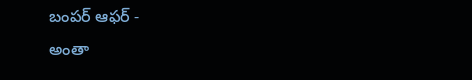బంపర్ ఆఫర్ -
అంతా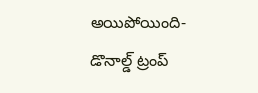అయిపోయింది- డొనాల్డ్ ట్రంప్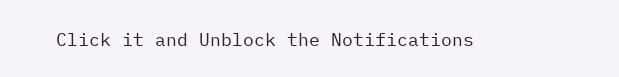Click it and Unblock the Notifications